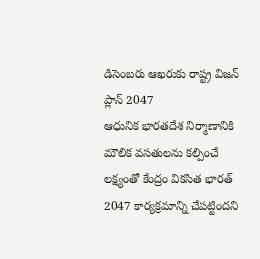డిసెంబరు ఆఖరుకు రాష్ట్ర విజన్ ప్లాన్ 2047
ఆధునిక భారతదేశ నిర్మాణానికి మౌలిక వసతులను కల్పించే లక్ష్యంతో కేంద్రం వికసిత భారత్ 2047 కార్యక్రమాన్ని చేపట్టిందని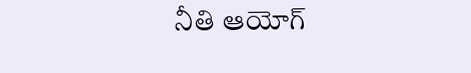నీతి ఆయోగ్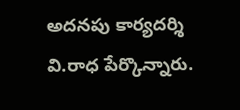అదనపు కార్యదర్శి వి.రాధ పేర్కొన్నారు.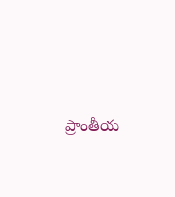ప్రాంతీయ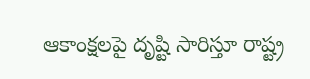ఆకాంక్షలపై దృష్టి సారిస్తూ రాష్ట్ర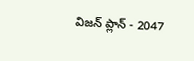విజన్ ప్లాన్ - 2047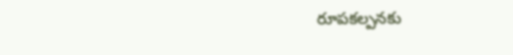రూపకల్పనకు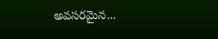అవసరమైన...